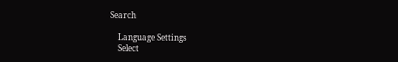Search

    Language Settings
    Select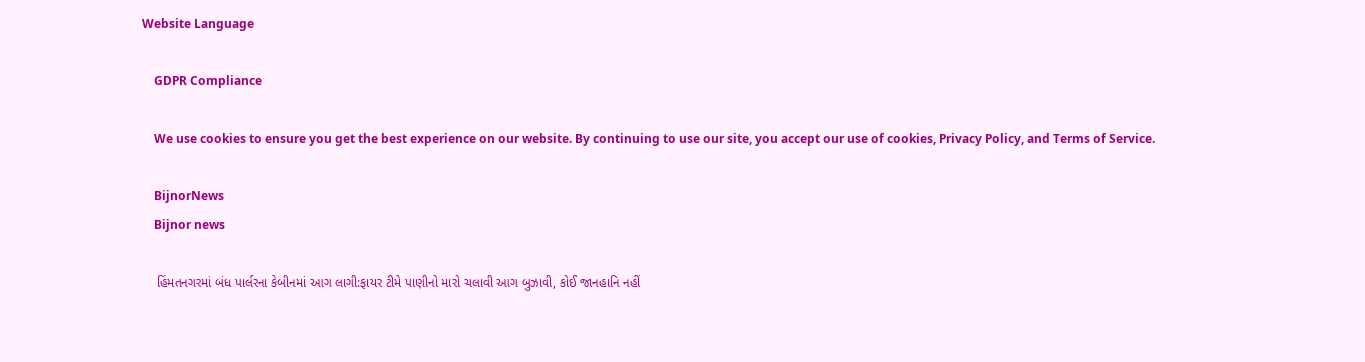Website Language

    GDPR Compliance

    We use cookies to ensure you get the best experience on our website. By continuing to use our site, you accept our use of cookies, Privacy Policy, and Terms of Service.

    BijnorNews
    Bijnor news

    હિંમતનગરમાં બંધ પાર્લરના કેબીનમાં આગ લાગી:ફાયર ટીમે પાણીનો મારો ચલાવી આગ બુઝાવી, કોઈ જાનહાનિ નહીં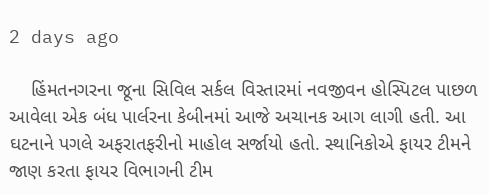2 days ago

    હિંમતનગરના જૂના સિવિલ સર્કલ વિસ્તારમાં નવજીવન હોસ્પિટલ પાછળ આવેલા એક બંધ પાર્લરના કેબીનમાં આજે અચાનક આગ લાગી હતી. આ ઘટનાને પગલે અફરાતફરીનો માહોલ સર્જાયો હતો. સ્થાનિકોએ ફાયર ટીમને જાણ કરતા ફાયર વિભાગની ટીમ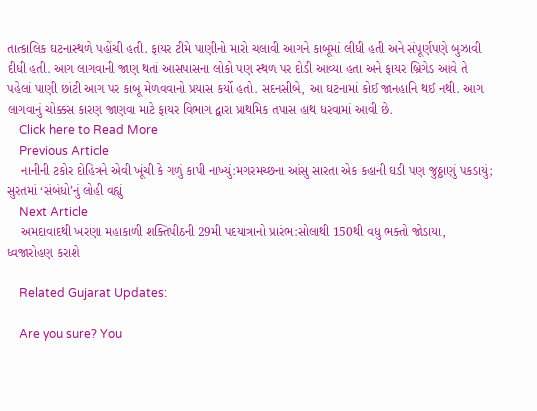તાત્કાલિક ઘટનાસ્થળે પહોંચી હતી. ફાયર ટીમે પાણીનો મારો ચલાવી આગને કાબૂમાં લીધી હતી અને સંપૂર્ણપણે બુઝાવી દીધી હતી. આગ લાગવાની જાણ થતાં આસપાસના લોકો પણ સ્થળ પર દોડી આવ્યા હતા અને ફાયર બ્રિગેડ આવે તે પહેલાં પાણી છાંટી આગ પર કાબૂ મેળવવાનો પ્રયાસ કર્યો હતો. સદનસીબે, આ ઘટનામાં કોઈ જાનહાનિ થઈ નથી. આગ લાગવાનું ચોક્કસ કારણ જાણવા માટે ફાયર વિભાગ દ્વારા પ્રાથમિક તપાસ હાથ ધરવામાં આવી છે.
    Click here to Read More
    Previous Article
    નાનીની ટકોર દોહિત્રને એવી ખૂંચી કે ગળું કાપી નાખ્યું:મગરમચ્છના આંસુ સારતા એક કહાની ઘડી પણ જુઠ્ઠાણું પકડાયું; સુરતમાં ‘સંબંધો’નું લોહી વહ્યું
    Next Article
    અમદાવાદથી ખરણા મહાકાળી શક્તિપીઠની 29મી પદયાત્રાનો પ્રારંભ:સોલાથી 150થી વધુ ભક્તો જોડાયા, ધ્વજારોહણ કરાશે

    Related Gujarat Updates:

    Are you sure? You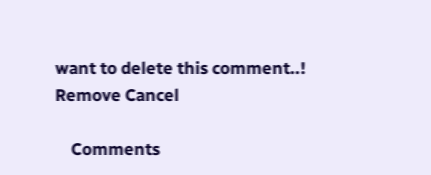want to delete this comment..! Remove Cancel

    Comments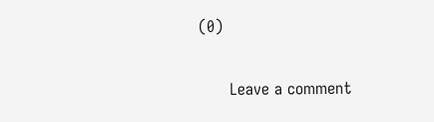(0)

      Leave a comment